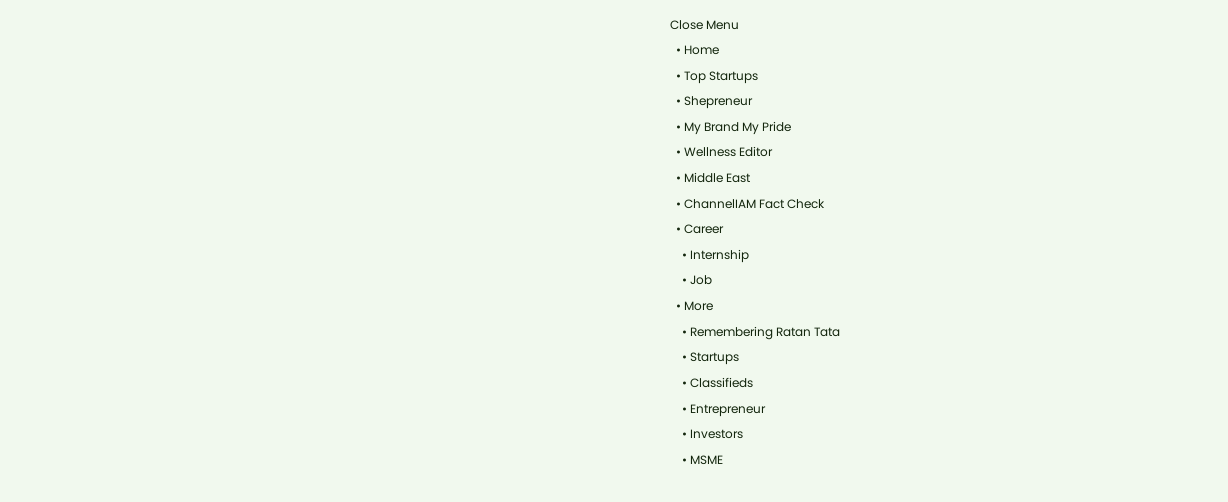Close Menu
  • Home
  • Top Startups
  • Shepreneur
  • My Brand My Pride
  • Wellness Editor
  • Middle East
  • ChannelIAM Fact Check
  • Career
    • Internship
    • Job
  • More
    • Remembering Ratan Tata
    • Startups
    • Classifieds
    • Entrepreneur
    • Investors
    • MSME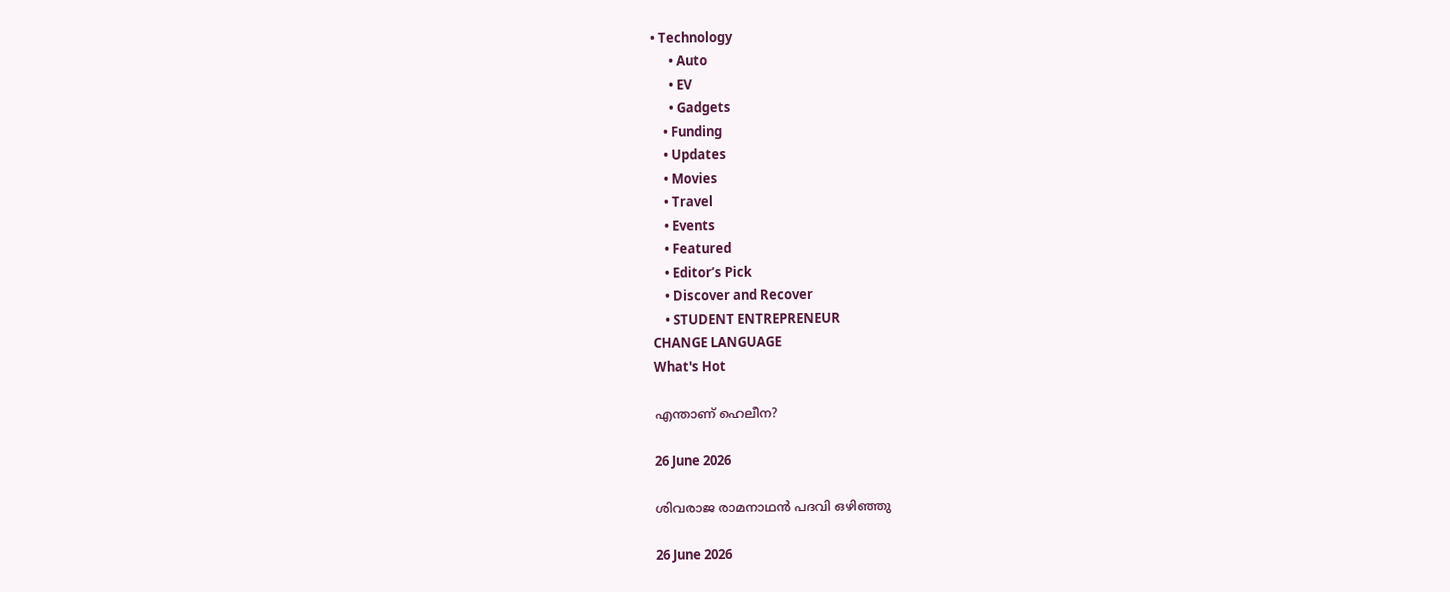• Technology
      • Auto
      • EV
      • Gadgets
    • Funding
    • Updates
    • Movies
    • Travel
    • Events
    • Featured
    • Editor’s Pick
    • Discover and Recover
    • STUDENT ENTREPRENEUR
CHANGE LANGUAGE
What's Hot

എന്താണ് ഹെലീന?

26 June 2026

ശിവരാജ രാമനാഥൻ പദവി ഒഴിഞ്ഞു

26 June 2026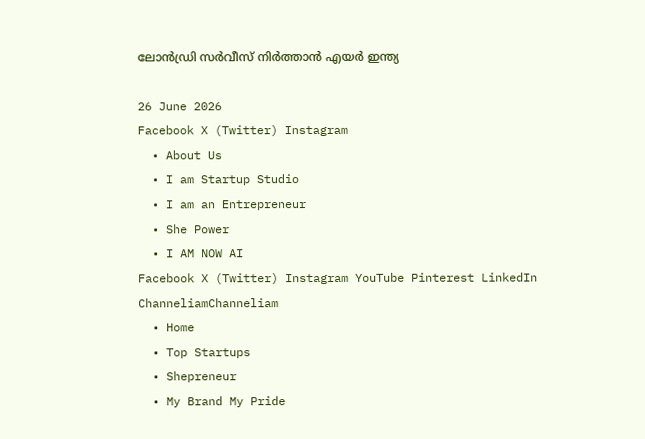ലോൻഡ്രി സർവീസ് നിർത്താൻ എയർ ഇന്ത്യ

26 June 2026
Facebook X (Twitter) Instagram
  • About Us
  • I am Startup Studio
  • I am an Entrepreneur
  • She Power
  • I AM NOW AI
Facebook X (Twitter) Instagram YouTube Pinterest LinkedIn
ChanneliamChanneliam
  • Home
  • Top Startups
  • Shepreneur
  • My Brand My Pride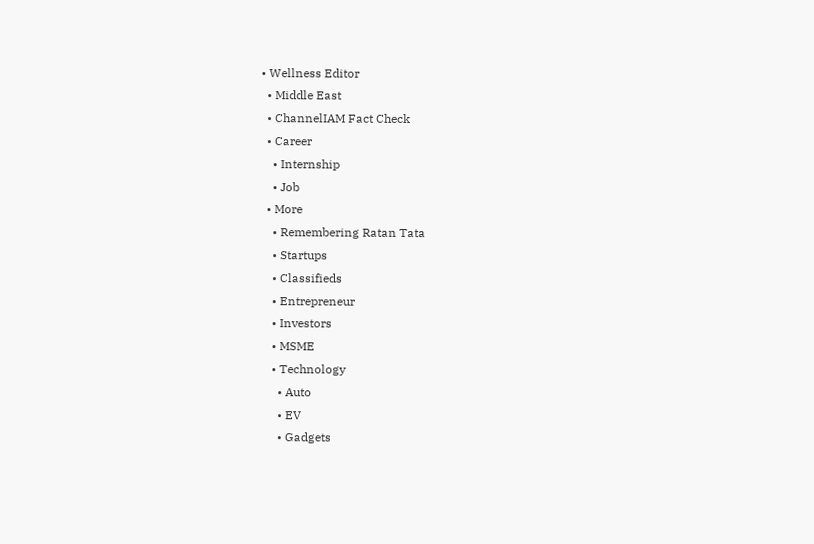• Wellness Editor
  • Middle East
  • ChannelIAM Fact Check
  • Career
    • Internship
    • Job
  • More
    • Remembering Ratan Tata
    • Startups
    • Classifieds
    • Entrepreneur
    • Investors
    • MSME
    • Technology
      • Auto
      • EV
      • Gadgets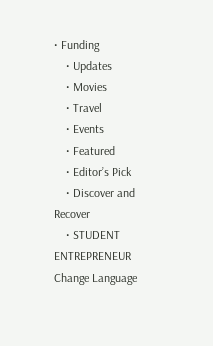• Funding
    • Updates
    • Movies
    • Travel
    • Events
    • Featured
    • Editor’s Pick
    • Discover and Recover
    • STUDENT ENTREPRENEUR
Change Language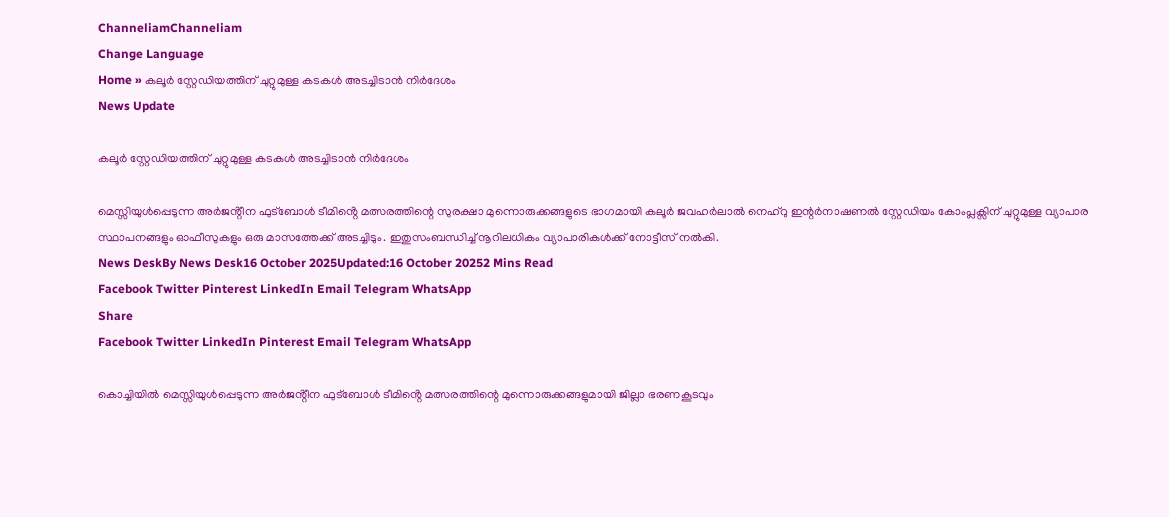ChanneliamChanneliam
Change Language
Home » കലൂർ സ്റ്റേഡിയത്തിന് ചുറ്റുമുള്ള കടകൾ അടച്ചിടാൻ നിർദേശം
News Update

കലൂർ സ്റ്റേഡിയത്തിന് ചുറ്റുമുള്ള കടകൾ അടച്ചിടാൻ നിർദേശം

മെസ്സിയുൾപ്പെടുന്ന അർജൻ്റീന ഫുട്ബോൾ ടീമിൻ്റെ മത്സരത്തിന്റെ സുരക്ഷാ മുന്നൊരുക്കങ്ങളുടെ ഭാഗമായി കലൂർ ജവഹർലാൽ നെഹ്‌റു ഇന്റർനാഷണൽ സ്റ്റേഡിയം കോംപ്ലക്സിന് ചുറ്റുമുള്ള വ്യാപാര സ്ഥാപനങ്ങളും ഓഫീസുകളും ഒരു മാസത്തേക്ക് അടച്ചിടും. ഇതുസംബന്ധിച്ച് നൂറിലധികം വ്യാപാരികൾക്ക് നോട്ടീസ് നൽകി.
News DeskBy News Desk16 October 2025Updated:16 October 20252 Mins Read
Facebook Twitter Pinterest LinkedIn Email Telegram WhatsApp
Share
Facebook Twitter LinkedIn Pinterest Email Telegram WhatsApp

കൊച്ചിയിൽ മെസ്സിയുൾപ്പെടുന്ന അർജൻ്റീന ഫുട്ബോൾ ടീമിൻ്റെ മത്സരത്തിന്റെ മുന്നൊരുക്കങ്ങളുമായി ജില്ലാ ഭരണകൂടവും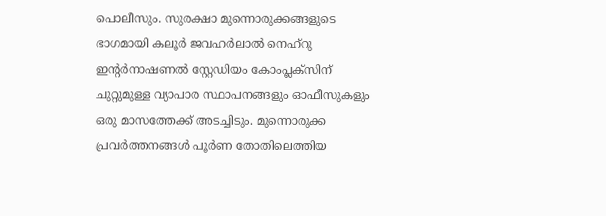പൊലീസും. സുരക്ഷാ മുന്നൊരുക്കങ്ങളുടെ ഭാഗമായി കലൂർ ജവഹർലാൽ നെഹ്‌റു ഇന്റർനാഷണൽ സ്റ്റേഡിയം കോംപ്ലക്സിന് ചുറ്റുമുള്ള വ്യാപാര സ്ഥാപനങ്ങളും ഓഫീസുകളും ഒരു മാസത്തേക്ക് അടച്ചിടും. മുന്നൊരുക്ക പ്രവർത്തനങ്ങൾ പൂർണ തോതിലെത്തിയ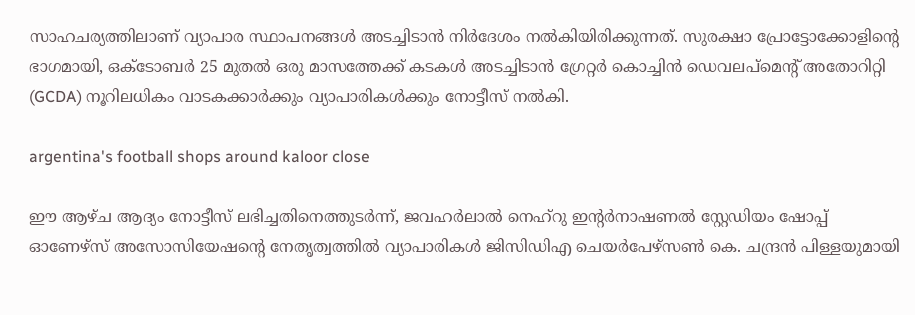സാഹചര്യത്തിലാണ് വ്യാപാര സ്ഥാപനങ്ങൾ അടച്ചിടാൻ നിർദേശം നൽകിയിരിക്കുന്നത്. സുരക്ഷാ പ്രോട്ടോക്കോളിന്റെ ഭാഗമായി, ഒക്ടോബർ 25 മുതൽ ഒരു മാസത്തേക്ക് കടകൾ അടച്ചിടാൻ ഗ്രേറ്റർ കൊച്ചിൻ ഡെവലപ്‌മെന്റ് അതോറിറ്റി (GCDA) നൂറിലധികം വാടകക്കാർക്കും വ്യാപാരികൾക്കും നോട്ടീസ് നൽകി.

argentina's football shops around kaloor close

ഈ ആഴ്ച ആദ്യം നോട്ടീസ് ലഭിച്ചതിനെത്തുടർന്ന്, ജവഹർലാൽ നെഹ്‌റു ഇന്റർനാഷണൽ സ്റ്റേഡിയം ഷോപ്പ് ഓണേഴ്‌സ് അസോസിയേഷന്റെ നേതൃത്വത്തിൽ വ്യാപാരികൾ ജിസിഡിഎ ചെയർപേഴ്‌സൺ കെ. ചന്ദ്രൻ പിള്ളയുമായി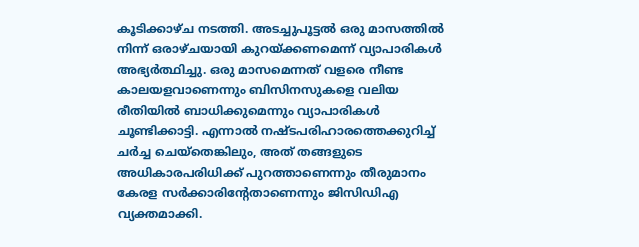കൂടിക്കാഴ്ച നടത്തി. അടച്ചുപൂട്ടൽ ഒരു മാസത്തിൽ നിന്ന് ഒരാഴ്ചയായി കുറയ്ക്കണമെന്ന് വ്യാപാരികൾ അഭ്യർത്ഥിച്ചു. ഒരു മാസമെന്നത് വളരെ നീണ്ട കാലയളവാണെന്നും ബിസിനസുകളെ വലിയ രീതിയിൽ ബാധിക്കുമെന്നും വ്യാപാരികൾ ചൂണ്ടിക്കാട്ടി. എന്നാൽ നഷ്ടപരിഹാരത്തെക്കുറിച്ച് ചർച്ച ചെയ്തെങ്കിലും, അത് തങ്ങളുടെ അധികാരപരിധിക്ക് പുറത്താണെന്നും തീരുമാനം കേരള സർക്കാരിന്റേതാണെന്നും ജിസിഡിഎ വ്യക്തമാക്കി.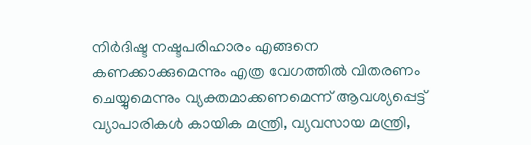നിർദിഷ്ട നഷ്ടപരിഹാരം എങ്ങനെ കണക്കാക്കുമെന്നും എത്ര വേഗത്തിൽ വിതരണം ചെയ്യുമെന്നും വ്യക്തമാക്കണമെന്ന് ആവശ്യപ്പെട്ട് വ്യാപാരികൾ കായിക മന്ത്രി, വ്യവസായ മന്ത്രി,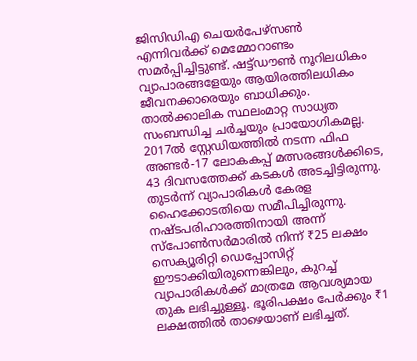ജിസിഡിഎ ചെയർപേഴ്‌സൺ എന്നിവർക്ക് മെമ്മോറാണ്ടം സമർപ്പിച്ചിട്ടുണ്ട്. ഷട്ട്ഡൗൺ നൂറിലധികം വ്യാപാരങ്ങളേയും ആയിരത്തിലധികം ജീവനക്കാരെയും ബാധിക്കും. താൽക്കാലിക സ്ഥലംമാറ്റ സാധ്യത സംബന്ധിച്ച ചർച്ചയും പ്രായോഗികമല്ല.
2017ൽ സ്റ്റേഡിയത്തിൽ നടന്ന ഫിഫ അണ്ടർ-17 ലോകകപ്പ് മത്സരങ്ങൾക്കിടെ, 43 ദിവസത്തേക്ക് കടകൾ അടച്ചിട്ടിരുന്നു. തുടർന്ന് വ്യാപാരികൾ കേരള ഹൈക്കോടതിയെ സമീപിച്ചിരുന്നു. നഷ്ടപരിഹാരത്തിനായി അന്ന് സ്പോൺസർമാരിൽ നിന്ന് ₹25 ലക്ഷം സെക്യൂരിറ്റി ഡെപ്പോസിറ്റ് ഈടാക്കിയിരുന്നെങ്കിലും, കുറച്ച് വ്യാപാരികൾക്ക് മാത്രമേ ആവശ്യമായ തുക ലഭിച്ചുള്ളൂ. ഭൂരിപക്ഷം പേർക്കും ₹1 ലക്ഷത്തിൽ താഴെയാണ് ലഭിച്ചത്.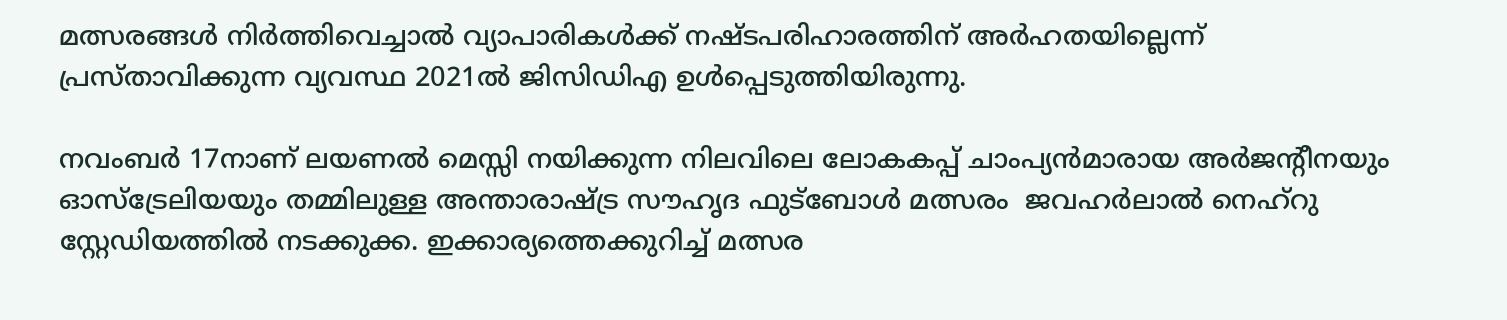മത്സരങ്ങൾ നിർത്തിവെച്ചാൽ വ്യാപാരികൾക്ക് നഷ്ടപരിഹാരത്തിന് അർഹതയില്ലെന്ന് പ്രസ്താവിക്കുന്ന വ്യവസ്ഥ 2021ൽ ജിസിഡിഎ ഉൾപ്പെടുത്തിയിരുന്നു.

നവംബർ 17നാണ് ലയണൽ മെസ്സി നയിക്കുന്ന നിലവിലെ ലോകകപ്പ് ചാംപ്യൻമാരായ അർജന്റീനയും ഓസ്‌ട്രേലിയയും തമ്മിലുള്ള അന്താരാഷ്ട്ര സൗഹൃദ ഫുട്‌ബോൾ മത്സരം  ജവഹർലാൽ നെഹ്‌റു സ്റ്റേഡിയത്തിൽ നടക്കുക്ക. ഇക്കാര്യത്തെക്കുറിച്ച് മത്സര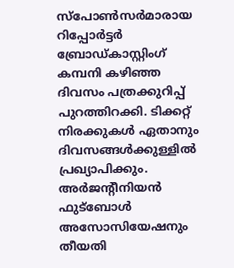സ്‌പോൺസർമാരായ റിപ്പോർട്ടർ ബ്രോഡ്‌കാസ്റ്റിംഗ് കമ്പനി കഴിഞ്ഞ ദിവസം പത്രക്കുറിപ്പ് പുറത്തിറക്കി. ടിക്കറ്റ് നിരക്കുകൾ ഏതാനും ദിവസങ്ങൾക്കുള്ളിൽ പ്രഖ്യാപിക്കും. അർജന്റീനിയൻ ഫുട്ബോൾ അസോസിയേഷനും തീയതി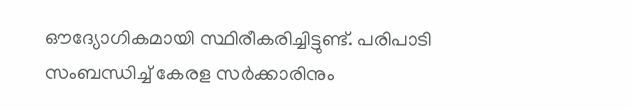ഔദ്യോഗികമായി സ്ഥിരീകരിച്ചിട്ടുണ്ട്. പരിപാടി സംബന്ധിച്ച് കേരള സർക്കാരിനും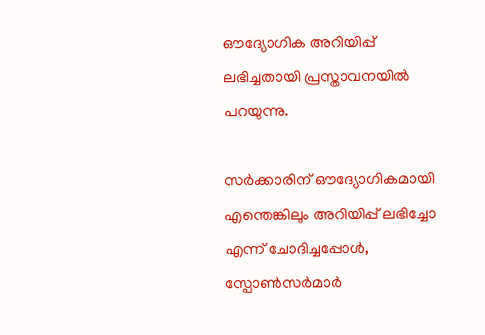ഔദ്യോഗിക അറിയിപ്പ് ലഭിച്ചതായി പ്രസ്താവനയിൽ പറയുന്നു.

സർക്കാരിന് ഔദ്യോഗികമായി എന്തെങ്കിലും അറിയിപ്പ് ലഭിച്ചോ എന്ന് ചോദിച്ചപ്പോൾ, സ്പോൺസർമാർ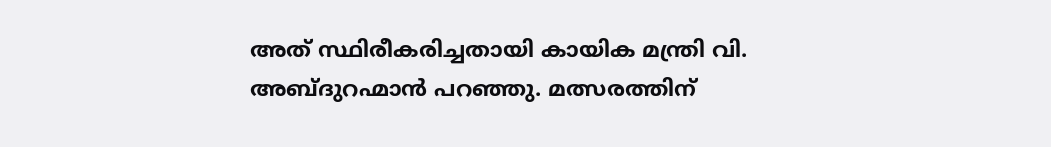അത് സ്ഥിരീകരിച്ചതായി കായിക മന്ത്രി വി. അബ്ദുറഹ്മാൻ പറഞ്ഞു. മത്സരത്തിന്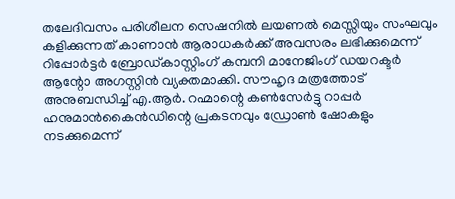തലേദിവസം പരിശീലന സെഷനിൽ ലയണൽ മെസ്സിയും സംഘവും കളിക്കുന്നത് കാണാൻ ആരാധകർക്ക് അവസരം ലഭിക്കുമെന്ന് റിപ്പോർട്ടർ ബ്രോഡ്കാസ്റ്റിംഗ് കമ്പനി മാനേജിംഗ് ഡയറക്ടർ ആന്റോ അഗസ്റ്റിൻ വ്യക്തമാക്കി. സൗഹൃദ മത്രത്തോട് അനുബന്ധിച്ച് എ.ആർ. റഹ്മാന്റെ കൺസേർട്ടു റാപ്പർ ഹനുമാൻകൈൻഡിന്റെ പ്രകടനവും ഡ്രോൺ ഷോകളും നടക്കുമെന്ന്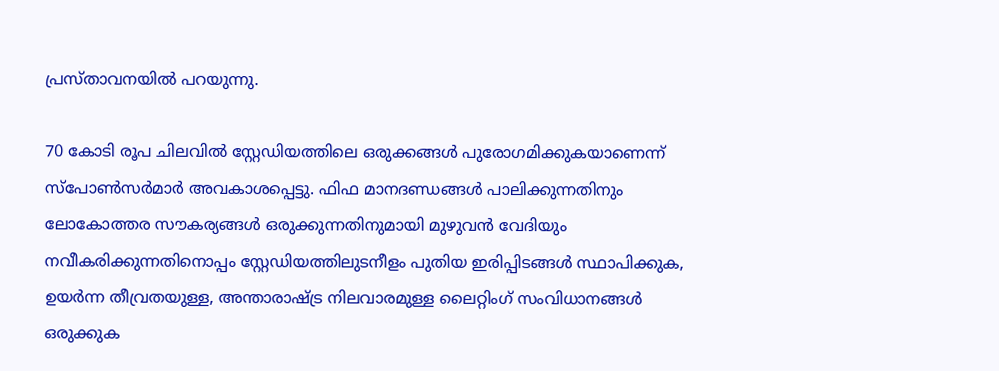പ്രസ്താവനയിൽ പറയുന്നു.

70 കോടി രൂപ ചിലവിൽ സ്റ്റേഡിയത്തിലെ ഒരുക്കങ്ങൾ പുരോഗമിക്കുകയാണെന്ന് സ്പോൺസർമാർ അവകാശപ്പെട്ടു. ഫിഫ മാനദണ്ഡങ്ങൾ പാലിക്കുന്നതിനും ലോകോത്തര സൗകര്യങ്ങൾ ഒരുക്കുന്നതിനുമായി മുഴുവൻ വേദിയും നവീകരിക്കുന്നതിനൊപ്പം സ്റ്റേഡിയത്തിലുടനീളം പുതിയ ഇരിപ്പിടങ്ങൾ സ്ഥാപിക്കുക, ഉയർന്ന തീവ്രതയുള്ള, അന്താരാഷ്ട്ര നിലവാരമുള്ള ലൈറ്റിംഗ് സംവിധാനങ്ങൾ ഒരുക്കുക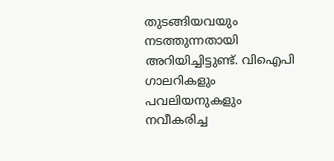തുടങ്ങിയവയും നടത്തുന്നതായി അറിയിച്ചിട്ടുണ്ട്. വിഐപി ഗാലറികളും പവലിയനുകളും നവീകരിച്ച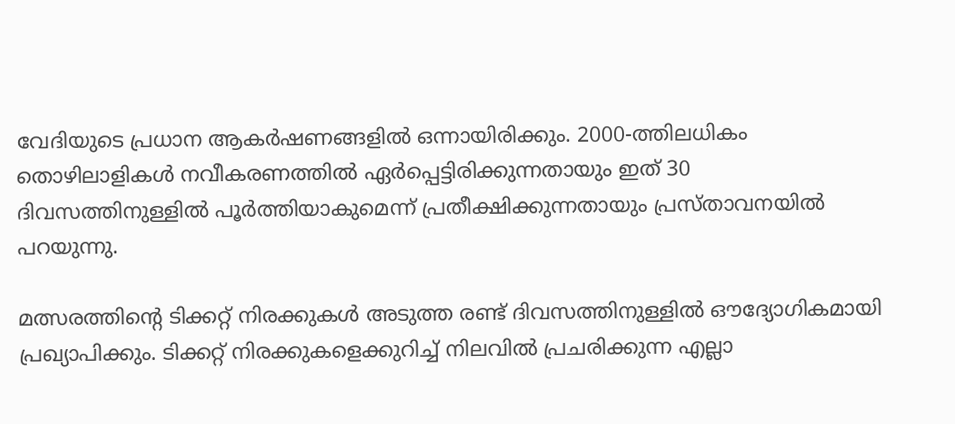വേദിയുടെ പ്രധാന ആകർഷണങ്ങളിൽ ഒന്നായിരിക്കും. 2000-ത്തിലധികം തൊഴിലാളികൾ നവീകരണത്തിൽ ഏർപ്പെട്ടിരിക്കുന്നതായും ഇത് 30 ദിവസത്തിനുള്ളിൽ പൂർത്തിയാകുമെന്ന് പ്രതീക്ഷിക്കുന്നതായും പ്രസ്താവനയിൽ പറയുന്നു.

മത്സരത്തിന്റെ ടിക്കറ്റ് നിരക്കുകൾ അടുത്ത രണ്ട് ദിവസത്തിനുള്ളിൽ ഔദ്യോഗികമായി പ്രഖ്യാപിക്കും. ടിക്കറ്റ് നിരക്കുകളെക്കുറിച്ച് നിലവിൽ പ്രചരിക്കുന്ന എല്ലാ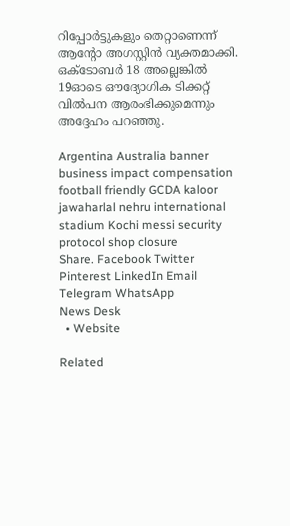റിപ്പോർട്ടുകളും തെറ്റാണെന്ന് ആന്റോ അഗസ്റ്റിൻ വ്യക്തമാക്കി. ഒക്ടോബർ 18 അല്ലെങ്കിൽ 19ഓടെ ഔദ്യോഗിക ടിക്കറ്റ് വിൽപന ആരംഭിക്കുമെന്നും അദ്ദേഹം പറഞ്ഞു.

Argentina Australia banner business impact compensation football friendly GCDA kaloor jawaharlal nehru international stadium Kochi messi security protocol shop closure
Share. Facebook Twitter Pinterest LinkedIn Email Telegram WhatsApp
News Desk
  • Website

Related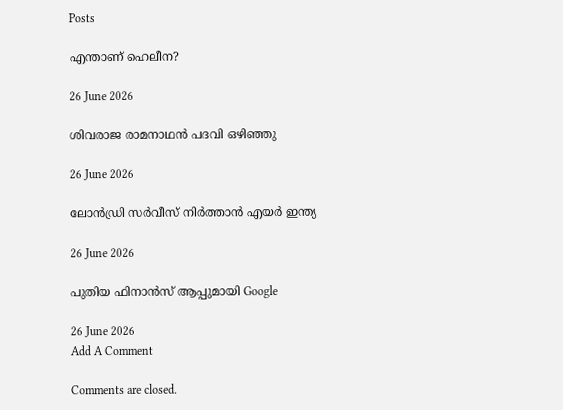Posts

എന്താണ് ഹെലീന?

26 June 2026

ശിവരാജ രാമനാഥൻ പദവി ഒഴിഞ്ഞു

26 June 2026

ലോൻഡ്രി സർവീസ് നിർത്താൻ എയർ ഇന്ത്യ

26 June 2026

പുതിയ ഫിനാൻസ് ആപ്പുമായി Google

26 June 2026
Add A Comment

Comments are closed.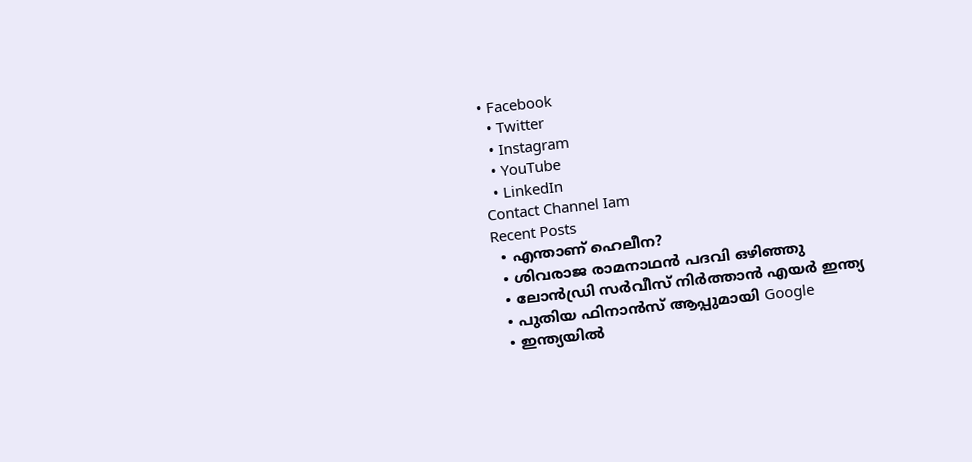• Facebook
  • Twitter
  • Instagram
  • YouTube
  • LinkedIn
Contact Channel Iam
Recent Posts
  • എന്താണ് ഹെലീന?
  • ശിവരാജ രാമനാഥൻ പദവി ഒഴിഞ്ഞു
  • ലോൻഡ്രി സർവീസ് നിർത്താൻ എയർ ഇന്ത്യ
  • പുതിയ ഫിനാൻസ് ആപ്പുമായി Google
  • ഇന്ത്യയിൽ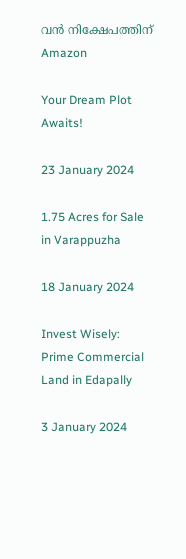വൻ നിക്ഷേപത്തിന് Amazon

Your Dream Plot Awaits!

23 January 2024

1.75 Acres for Sale in Varappuzha

18 January 2024

Invest Wisely: Prime Commercial Land in Edapally

3 January 2024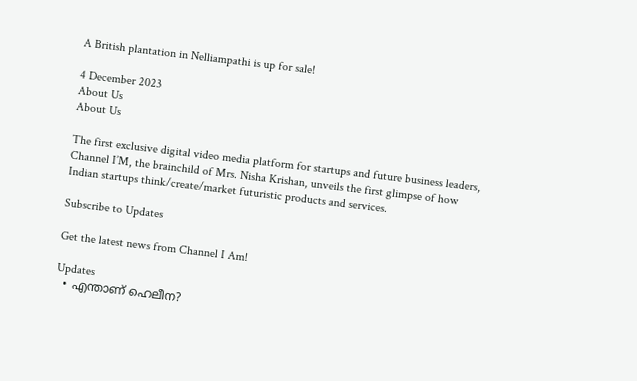A British plantation in Nelliampathi is up for sale!

4 December 2023
About Us
About Us

The first exclusive digital video media platform for startups and future business leaders, Channel I’M, the brainchild of Mrs. Nisha Krishan, unveils the first glimpse of how Indian startups think/create/market futuristic products and services.

Subscribe to Updates

Get the latest news from Channel I Am!

Updates
  • എന്താണ് ഹെലീന?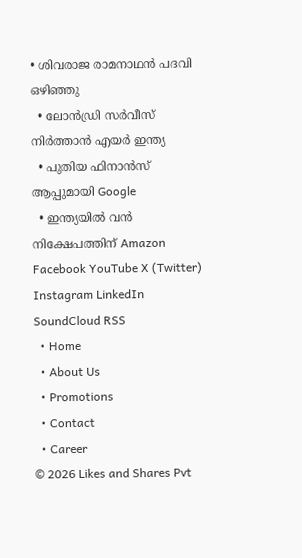• ശിവരാജ രാമനാഥൻ പദവി ഒഴിഞ്ഞു
  • ലോൻഡ്രി സർവീസ് നിർത്താൻ എയർ ഇന്ത്യ
  • പുതിയ ഫിനാൻസ് ആപ്പുമായി Google
  • ഇന്ത്യയിൽ വൻ നിക്ഷേപത്തിന് Amazon
Facebook YouTube X (Twitter) Instagram LinkedIn SoundCloud RSS
  • Home
  • About Us
  • Promotions
  • Contact
  • Career
© 2026 Likes and Shares Pvt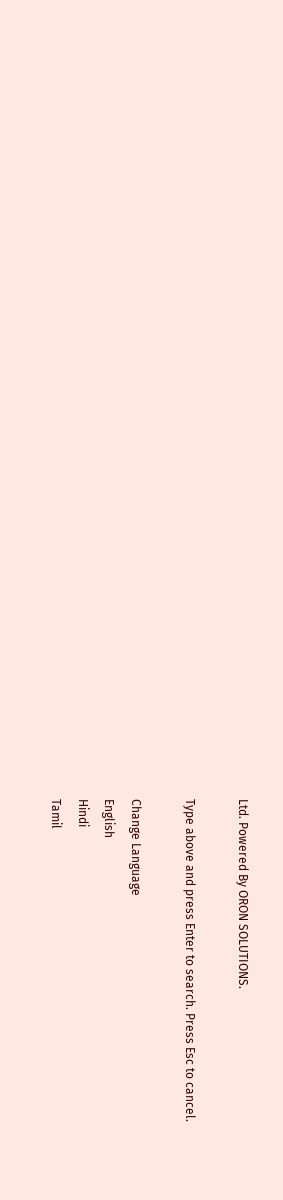Ltd. Powered By ORON SOLUTIONS.

Type above and press Enter to search. Press Esc to cancel.

Change Language
English
Hindi
Tamil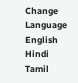Change Language
English
Hindi
Tamil